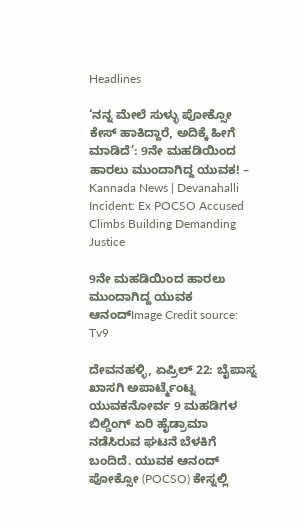Headlines

‘ನನ್ನ ಮೇಲೆ ಸುಳ್ಳು ಪೋಕ್ಸೋ ಕೇಸ್ ಹಾಕಿದ್ದಾರೆ, ಅದಿಕ್ಕೆ ಹೀಗೆ ಮಾಡಿದೆ’: 9ನೇ ಮಹಡಿಯಿಂದ ಹಾರಲು ಮುಂದಾಗಿದ್ದ ಯುವಕ! – Kannada News | Devanahalli Incident: Ex POCSO Accused Climbs Building Demanding Justice

9ನೇ ಮಹಡಿಯಿಂದ ಹಾರಲು ಮುಂದಾಗಿದ್ದ ಯುವಕ ಆನಂದ್Image Credit source: Tv9

ದೇವನಹಳ್ಳಿ, ಏಪ್ರಿಲ್ 22: ಬೈಪಾಸ್ನ ಖಾಸಗಿ ಅಪಾರ್ಟ್ಮೆಂಟ್ನ ಯುವಕನೋರ್ವ 9 ಮಹಡಿಗಳ ಬಿಲ್ಡಿಂಗ್ ಏರಿ ಹೈಡ್ರಾಮಾ ನಡೆಸಿರುವ ಘಟನೆ ಬೆಳಕಿಗೆ ಬಂದಿದೆ. ಯುವಕ ಆನಂದ್ ಪೋಕ್ಸೋ (POCSO) ಕೇಸ್ನಲ್ಲಿ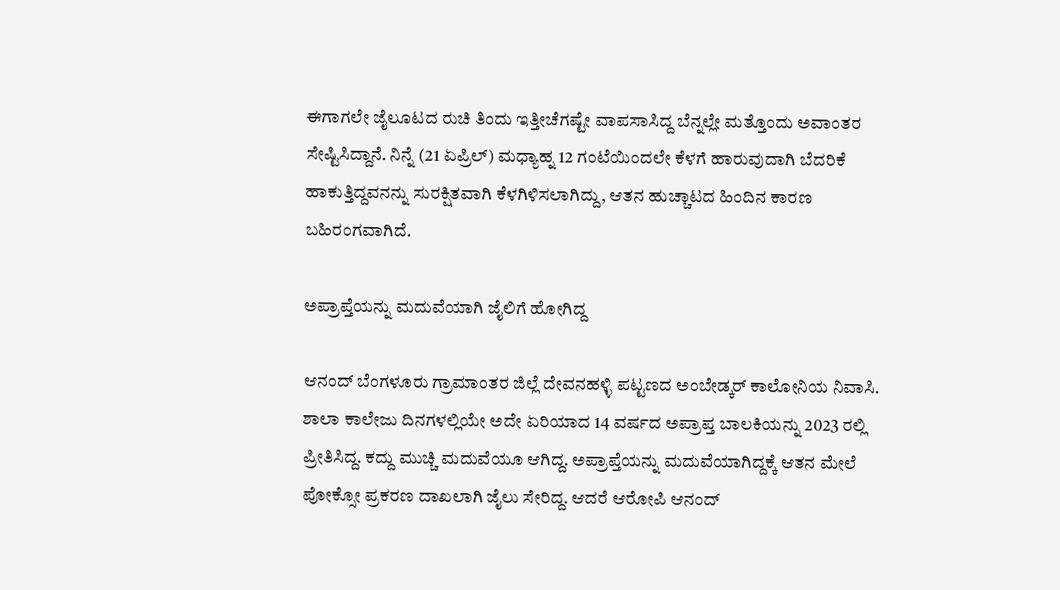ಈಗಾಗಲೇ ಜೈಲೂಟದ ರುಚಿ ತಿಂದು ಇತ್ತೀಚೆಗಷ್ಟೇ ವಾಪಸಾಸಿದ್ದ ಬೆನ್ನಲ್ಲೇ ಮತ್ತೊಂದು ಅವಾಂತರ ಸೇಷ್ಟಿಸಿದ್ದಾನೆ. ನಿನ್ನೆ (21 ಏಪ್ರಿಲ್) ಮಧ್ಯಾಹ್ನ 12 ಗಂಟೆಯಿಂದಲೇ ಕೆಳಗೆ ಹಾರುವುದಾಗಿ ಬೆದರಿಕೆ ಹಾಕುತ್ತಿದ್ದವನನ್ನು ಸುರಕ್ಷಿತವಾಗಿ ಕೆಳಗಿಳಿಸಲಾಗಿದ್ದು, ಆತನ ಹುಚ್ಚಾಟದ ಹಿಂದಿನ ಕಾರಣ ಬಹಿರಂಗವಾಗಿದೆ.

ಅಪ್ರಾಪ್ತೆಯನ್ನು ಮದುವೆಯಾಗಿ ಜೈಲಿಗೆ ಹೋಗಿದ್ದ

ಆನಂದ್ ಬೆಂಗಳೂರು ಗ್ರಾಮಾಂತರ ಜಿಲ್ಲೆ ದೇವನಹಳ್ಳಿ ಪಟ್ಟಣದ ಅಂಬೇಡ್ಕರ್ ಕಾಲೋನಿಯ ನಿವಾಸಿ. ಶಾಲಾ ಕಾಲೇಜು ದಿನಗಳಲ್ಲಿಯೇ ಅದೇ ಏರಿಯಾದ 14 ವರ್ಷದ ಅಪ್ರಾಪ್ತ ಬಾಲಕಿಯನ್ನು 2023 ರಲ್ಲಿ ಪ್ರೀತಿಸಿದ್ದ. ಕದ್ದು ಮುಚ್ಚಿ ಮದುವೆಯೂ ಆಗಿದ್ದ. ಅಪ್ರಾಪ್ತೆಯನ್ನು ಮದುವೆಯಾಗಿದ್ದಕ್ಕೆ ಆತನ ಮೇಲೆ ಪೋಕ್ಸೋ ಪ್ರಕರಣ ದಾಖಲಾಗಿ ಜೈಲು ಸೇರಿದ್ದ. ಆದರೆ ಆರೋಪಿ ಆನಂದ್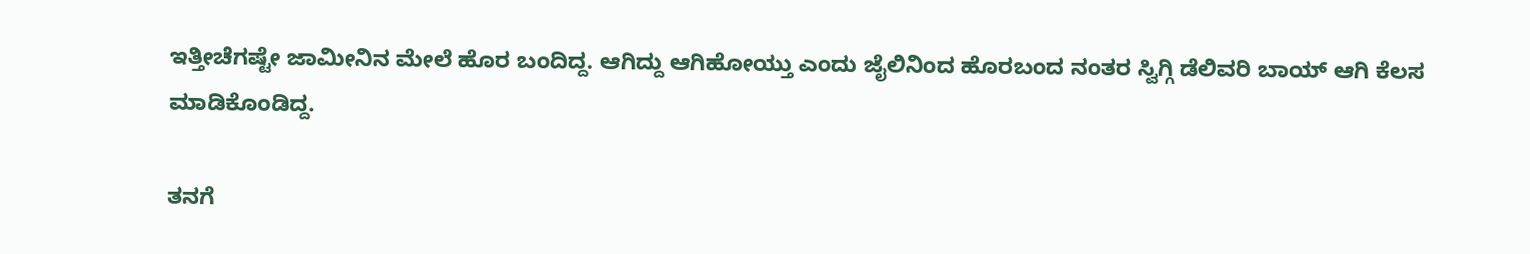ಇತ್ತೀಚೆಗಷ್ಟೇ ಜಾಮೀನಿನ ಮೇಲೆ ಹೊರ ಬಂದಿದ್ದ. ಆಗಿದ್ದು ಆಗಿಹೋಯ್ತು ಎಂದು ಜೈಲಿನಿಂದ ಹೊರಬಂದ ನಂತರ ಸ್ವಿಗ್ಗಿ ಡೆಲಿವರಿ ಬಾಯ್ ಆಗಿ ಕೆಲಸ ಮಾಡಿಕೊಂಡಿದ್ದ.

ತನಗೆ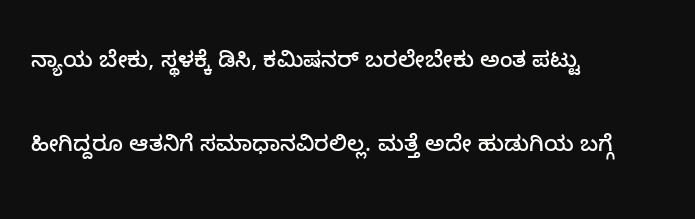ನ್ಯಾಯ ಬೇಕು, ಸ್ಥಳಕ್ಕೆ ಡಿಸಿ, ಕಮಿಷನರ್ ಬರಲೇಬೇಕು ಅಂತ ಪಟ್ಟು

ಹೀಗಿದ್ದರೂ ಆತನಿಗೆ ಸಮಾಧಾನವಿರಲಿಲ್ಲ. ಮತ್ತೆ ಅದೇ ಹುಡುಗಿಯ ಬಗ್ಗೆ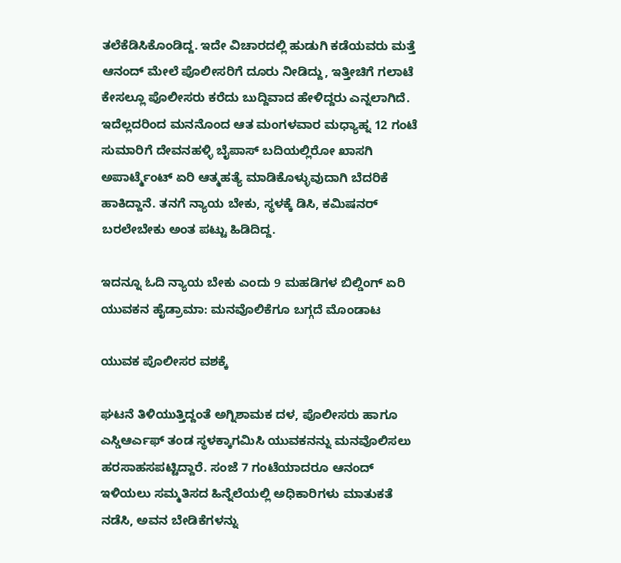ತಲೆಕೆಡಿಸಿಕೊಂಡಿದ್ದ. ಇದೇ ವಿಚಾರದಲ್ಲಿ ಹುಡುಗಿ ಕಡೆಯವರು ಮತ್ತೆ ಆನಂದ್ ಮೇಲೆ ಪೊಲೀಸರಿಗೆ ದೂರು ನೀಡಿದ್ದು, ಇತ್ತೀಚಿಗೆ ಗಲಾಟೆ ಕೇಸಲ್ಲೂ ಪೊಲೀಸರು ಕರೆದು ಬುದ್ದಿವಾದ ಹೇಳಿದ್ದರು ಎನ್ನಲಾಗಿದೆ. ಇದೆಲ್ಲದರಿಂದ ಮನನೊಂದ ಆತ ಮಂಗಳವಾರ ಮಧ್ಯಾಹ್ನ 12 ಗಂಟೆ ಸುಮಾರಿಗೆ ದೇವನಹಳ್ಳಿ ಬೈಪಾಸ್ ಬದಿಯಲ್ಲಿರೋ ಖಾಸಗಿ ಅಪಾರ್ಟ್ಮೆಂಟ್ ಏರಿ ಆತ್ಮಹತ್ಯೆ ಮಾಡಿಕೊಳ್ಳುವುದಾಗಿ ಬೆದರಿಕೆ ಹಾಕಿದ್ದಾನೆ. ತನಗೆ ನ್ಯಾಯ ಬೇಕು, ಸ್ಥಳಕ್ಕೆ ಡಿಸಿ, ಕಮಿಷನರ್ ಬರಲೇಬೇಕು ಅಂತ ಪಟ್ಟು ಹಿಡಿದಿದ್ದ.

ಇದನ್ನೂ ಓದಿ ನ್ಯಾಯ ಬೇಕು ಎಂದು 9 ಮಹಡಿಗಳ ಬಿಲ್ಡಿಂಗ್ ಏರಿ ಯುವಕನ ಹೈಡ್ರಾಮಾ: ಮನವೊಲಿಕೆಗೂ ಬಗ್ಗದೆ ಮೊಂಡಾಟ

ಯುವಕ ಪೊಲೀಸರ ವಶಕ್ಕೆ

ಘಟನೆ ತಿಳಿಯುತ್ತಿದ್ದಂತೆ ಅಗ್ನಿಶಾಮಕ ದಳ, ಪೊಲೀಸರು ಹಾಗೂ ಎಸ್ಡಿಆರ್ಎಫ್ ತಂಡ ಸ್ಥಳಕ್ಕಾಗಮಿಸಿ ಯುವಕನನ್ನು ಮನವೊಲಿಸಲು ಹರಸಾಹಸಪಟ್ಟಿದ್ದಾರೆ. ಸಂಜೆ 7 ಗಂಟೆಯಾದರೂ ಆನಂದ್ ಇಳಿಯಲು ಸಮ್ಮತಿಸದ ಹಿನ್ನೆಲೆಯಲ್ಲಿ ಅಧಿಕಾರಿಗಳು ಮಾತುಕತೆ ನಡೆಸಿ, ಅವನ ಬೇಡಿಕೆಗಳನ್ನು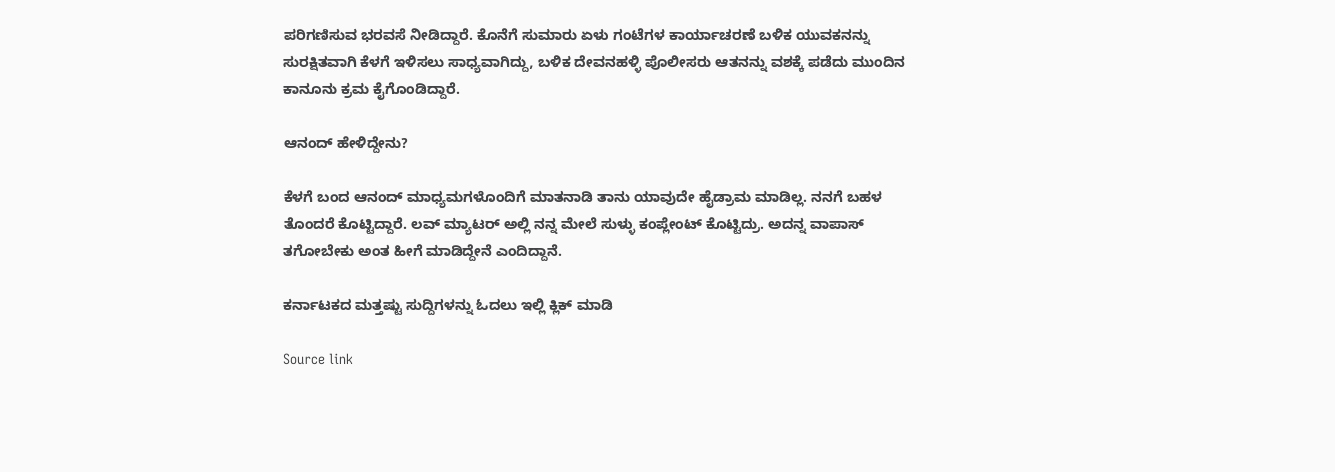ಪರಿಗಣಿಸುವ ಭರವಸೆ ನೀಡಿದ್ದಾರೆ. ಕೊನೆಗೆ ಸುಮಾರು ಏಳು ಗಂಟೆಗಳ ಕಾರ್ಯಾಚರಣೆ ಬಳಿಕ ಯುವಕನನ್ನು ಸುರಕ್ಷಿತವಾಗಿ ಕೆಳಗೆ ಇಳಿಸಲು ಸಾಧ್ಯವಾಗಿದ್ದು, ಬಳಿಕ ದೇವನಹಳ್ಳಿ ಪೊಲೀಸರು ಆತನನ್ನು ವಶಕ್ಕೆ ಪಡೆದು ಮುಂದಿನ ಕಾನೂನು ಕ್ರಮ ಕೈಗೊಂಡಿದ್ದಾರೆ.

ಆನಂದ್ ಹೇಳಿದ್ದೇನು?

ಕೆಳಗೆ ಬಂದ ಆನಂದ್ ಮಾಧ್ಯಮಗಳೊಂದಿಗೆ ಮಾತನಾಡಿ ತಾನು ಯಾವುದೇ ಹೈಡ್ರಾಮ ಮಾಡಿಲ್ಲ. ನನಗೆ ಬಹಳ ತೊಂದರೆ ಕೊಟ್ಟಿದ್ದಾರೆ. ಲವ್ ಮ್ಯಾಟರ್ ಅಲ್ಲಿ ನನ್ನ ಮೇಲೆ ಸುಳ್ಳು ಕಂಪ್ಲೇಂಟ್ ಕೊಟ್ಟಿದ್ರು. ಅದನ್ನ ವಾಪಾಸ್ ತಗೋಬೇಕು ಅಂತ ಹೀಗೆ ಮಾಡಿದ್ದೇನೆ ಎಂದಿದ್ದಾನೆ.

ಕರ್ನಾಟಕದ ಮತ್ತಷ್ಟು ಸುದ್ದಿಗಳನ್ನು ಓದಲು ಇಲ್ಲಿ ಕ್ಲಿಕ್ ಮಾಡಿ

Source link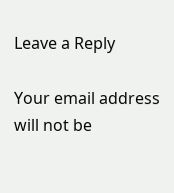Leave a Reply

Your email address will not be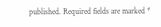published. Required fields are marked *